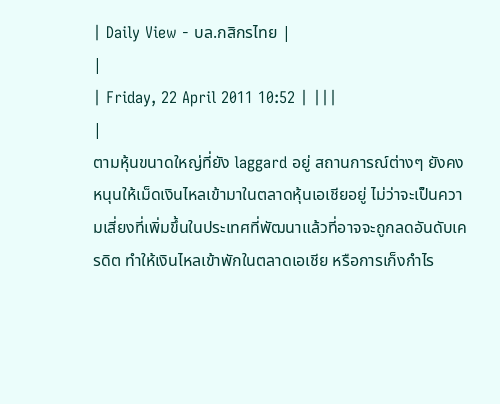| Daily View - บล.กสิกรไทย |
|
| Friday, 22 April 2011 10:52 | |||
|
ตามหุ้นขนาดใหญ่ที่ยัง laggard อยู่ สถานการณ์ต่างๆ ยังคงหนุนให้เม็ดเงินไหลเข้ามาในตลาดหุ้นเอเชียอยู่ ไม่ว่าจะเป็นความเสี่ยงที่เพิ่มขึ้นในประเทศที่พัฒนาแล้วที่อาจจะถูกลดอันดับเครดิต ทำให้เงินไหลเข้าพักในตลาดเอเชีย หรือการเก็งกำไร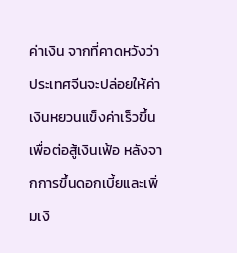ค่าเงิน จากที่คาดหวังว่าประเทศจีนจะปล่อยให้ค่าเงินหยวนแข็งค่าเร็วขึ้น เพื่อต่อสู้เงินเฟ้อ หลังจากการขึ้นดอกเบี้ยและเพิ่มเงิ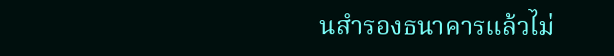นสำรองธนาคารแล้วไม่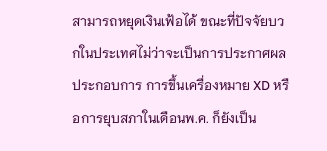สามารถหยุดเงินเฟ้อได้ ขณะที่ปัจจัยบวกในประเทศไม่ว่าจะเป็นการประกาศผลประกอบการ การขึ้นเครื่องหมาย XD หรือการยุบสภาในเดือนพ.ค. ก็ยังเป็น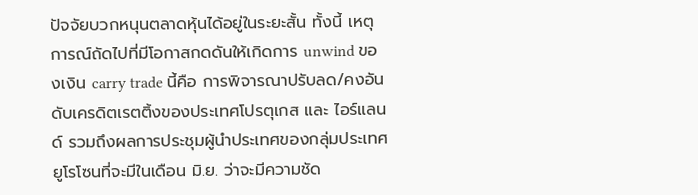ปัจจัยบวกหนุนตลาดหุ้นได้อยู่ในระยะสั้น ทั้งนี้ เหตุการณ์ถัดไปที่มีโอกาสกดดันให้เกิดการ unwind ของเงิน carry trade นี้คือ การพิจารณาปรับลด/คงอันดับเครดิตเรตติ้งของประเทศโปรตุเกส และ ไอร์แลนด์ รวมถึงผลการประชุมผู้นำประเทศของกลุ่มประเทศยูโรโซนที่จะมีในเดือน มิ.ย. ว่าจะมีความชัด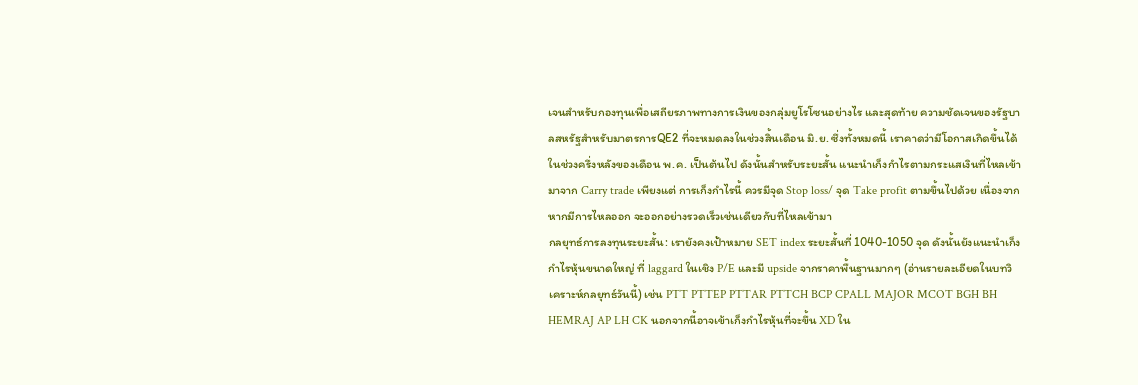เจนสำหรับกองทุนเพื่อเสถียรภาพทางการเงินของกลุ่มยูโรโซนอย่างไร และสุดท้าย ความชัดเจนของรัฐบาลสหรัฐสำหรับมาตรการQE2 ที่จะหมดลงในช่วงสิ้นเดือน มิ.ย. ซึ่งทั้งหมดนี้ เราคาดว่ามีโอกาสเกิดขึ้นได้ในช่วงครึ่งหลังของเดือน พ.ค. เป็นต้นไป ดังนั้นสำหรับระยะสั้น แนะนำเก็งกำไรตามกระแสเงินที่ไหลเข้ามาจาก Carry trade เพียงแต่ การเก็งกำไรนี้ ควรมีจุด Stop loss/ จุด Take profit ตามขึ้นไปด้วย เนื่องจาก หากมีการไหลออก จะออกอย่างรวดเร็วเช่นเดียวกับที่ไหลเข้ามา
กลยุทธ์การลงทุนระยะสั้น: เรายังคงเป้าหมาย SET index ระยะสั้นที่ 1040-1050 จุด ดังนั้นยังแนะนำเก็งกำไรหุ้นขนาดใหญ่ ที่ laggard ในเชิง P/E และมี upside จากราคาพื้นฐานมากๆ (อ่านรายละเอียดในบทวิเคราะห์กลยุทธ์วันนี้) เช่น PTT PTTEP PTTAR PTTCH BCP CPALL MAJOR MCOT BGH BH HEMRAJ AP LH CK นอกจากนี้อาจเข้าเก็งกำไรหุ้นที่จะขึ้น XD ใน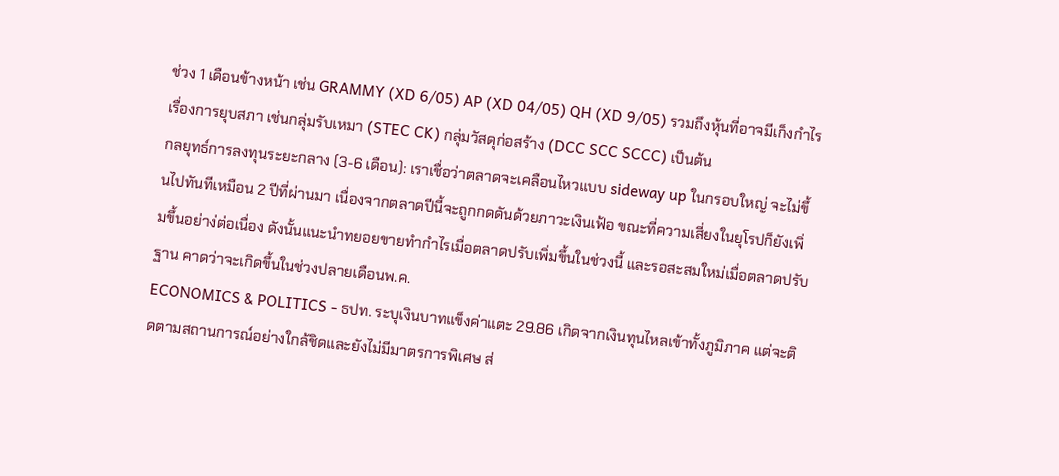ช่วง 1 เดือนข้างหน้า เช่น GRAMMY (XD 6/05) AP (XD 04/05) QH (XD 9/05) รวมถึงหุ้นที่อาจมีเก็งกำไรเรื่องการยุบสภา เช่นกลุ่มรับเหมา (STEC CK) กลุ่มวัสดุก่อสร้าง (DCC SCC SCCC) เป็นต้น
กลยุทธ์การลงทุนระยะกลาง (3-6 เดือน): เราเชื่อว่าตลาดจะเคลือนไหวแบบ sideway up ในกรอบใหญ่ จะไม่ขึ้นไปทันทีเหมือน 2 ปีที่ผ่านมา เนื่องจากตลาดปีนี้จะถูกกดดันด้วยภาวะเงินเฟ้อ ขณะที่ความเสี่ยงในยุโรปก็ยังเพิ่มขึ้นอย่าง่ต่อเนื่อง ดังนั้นแนะนำทยอยขายทำกำไรเมื่อตลาดปรับเพิ่มขึ้นในช่วงนี้ และรอสะสมใหม่เมื่อตลาดปรับฐาน คาดว่าจะเกิดขึ้นในช่วงปลายเดือนพ.ค.
ECONOMICS & POLITICS - ธปท. ระบุเงินบาทแข็งค่าแตะ 29.86 เกิดจากเงินทุนไหลเข้าทั้งภูมิภาค แต่จะติดตามสถานการณ์อย่างใกล้ชิดและยังไม่มีมาตรการพิเศษ ส่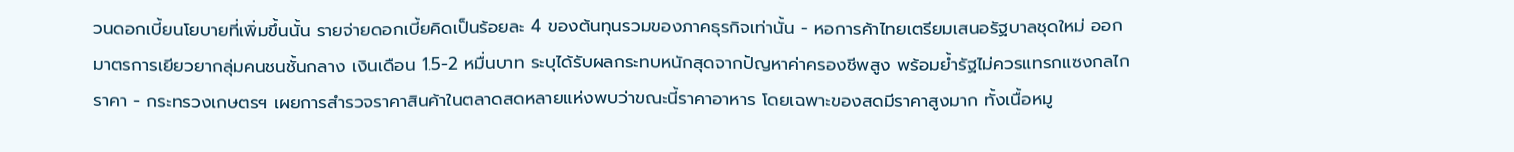วนดอกเบี้ยนโยบายที่เพิ่มขึ้นนั้น รายจ่ายดอกเบี้ยคิดเป็นร้อยละ 4 ของต้นทุนรวมของภาคธุรกิจเท่านั้น - หอการค้าไทยเตรียมเสนอรัฐบาลชุดใหม่ ออกมาตรการเยียวยากลุ่มคนชนชั้นกลาง เงินเดือน 1.5-2 หมื่นบาท ระบุได้รับผลกระทบหนักสุดจากปัญหาค่าครองชีพสูง พร้อมย้ำรัฐไม่ควรแทรกแซงกลไกราคา - กระทรวงเกษตรฯ เผยการสำรวจราคาสินค้าในตลาดสดหลายแห่งพบว่าขณะนี้ราคาอาหาร โดยเฉพาะของสดมีราคาสูงมาก ทั้งเนื้อหมู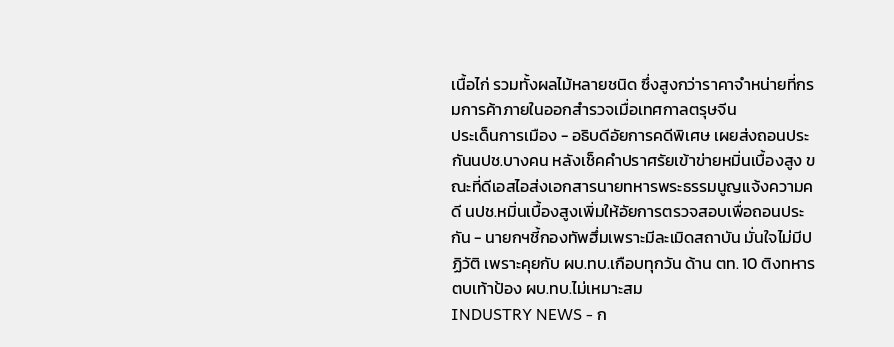เนื้อไก่ รวมทั้งผลไม้หลายชนิด ซึ่งสูงกว่าราคาจำหน่ายที่กรมการค้าภายในออกสำรวจเมื่อเทศกาลตรุษจีน
ประเด็นการเมือง - อธิบดีอัยการคดีพิเศษ เผยส่งถอนประกันนปช.บางคน หลังเช็คคำปราศรัยเข้าข่ายหมิ่นเบื้องสูง ขณะที่ดีเอสไอส่งเอกสารนายทหารพระธรรมนูญแจ้งความคดี นปช.หมิ่นเบื้องสูงเพิ่มให้อัยการตรวจสอบเพื่อถอนประกัน - นายกฯชี้กองทัพฮึ่มเพราะมีละเมิดสถาบัน มั่นใจไม่มีปฏิวัติ เพราะคุยกับ ผบ.ทบ.เกือบทุกวัน ด้าน ตท. 10 ติงทหารตบเท้าป้อง ผบ.ทบ.ไม่เหมาะสม
INDUSTRY NEWS - ก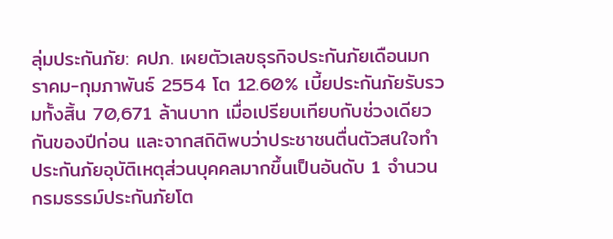ลุ่มประกันภัย: คปภ. เผยตัวเลขธุรกิจประกันภัยเดือนมกราคม-กุมภาพันธ์ 2554 โต 12.60% เบี้ยประกันภัยรับรวมทั้งสิ้น 70,671 ล้านบาท เมื่อเปรียบเทียบกับช่วงเดียวกันของปีก่อน และจากสถิติพบว่าประชาชนตื่นตัวสนใจทำประกันภัยอุบัติเหตุส่วนบุคคลมากขึ้นเป็นอันดับ 1 จำนวนกรมธรรม์ประกันภัยโต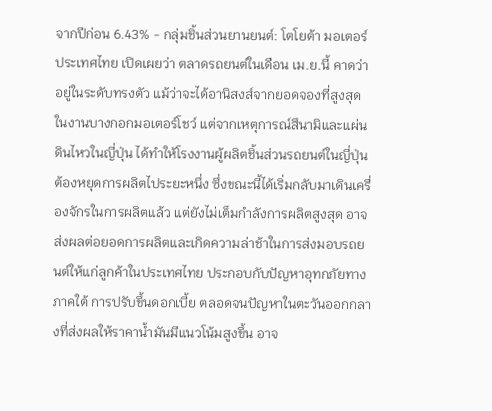จากปีก่อน 6.43% - กลุ่มชิ้นส่วนยานยนต์: โตโยต้า มอเตอร์ ประเทศไทย เปิดเผยว่า ตลาดรถยนต์ในเดือน เม.ย.นี้ คาดว่าอยู่ในระดับทรงตัว แม้ว่าจะได้อานิสงส์จากยอดจองที่สูงสุดในงานบางกอกมอเตอร์โชว์ แต่จากเหตุการณ์สึนามิและแผ่นดินไหวในญี่ปุ่น ได้ทำให้โรงงานผู้ผลิตชิ้นส่วนรถยนต์ในญี่ปุ่นต้องหยุดการผลิตไประยะหนึ่ง ซึ่งขณะนี้ได้เริ่มกลับมาเดินเครื่องจักรในการผลิตแล้ว แต่ยังไม่เต็มกำลังการผลิตสูงสุด อาจส่งผลต่อยอดการผลิตและเกิดความล่าช้าในการส่งมอบรถยนต์ให้แก่ลูกค้าในประเทศไทย ประกอบกับปัญหาอุทกภัยทางภาคใต้ การปรับขึ้นดอกเบี้ย ตลอดจนปัญหาในตะวันออกกลางที่ส่งผลให้ราคาน้ำมันมีแนวโน้มสูงขึ้น อาจ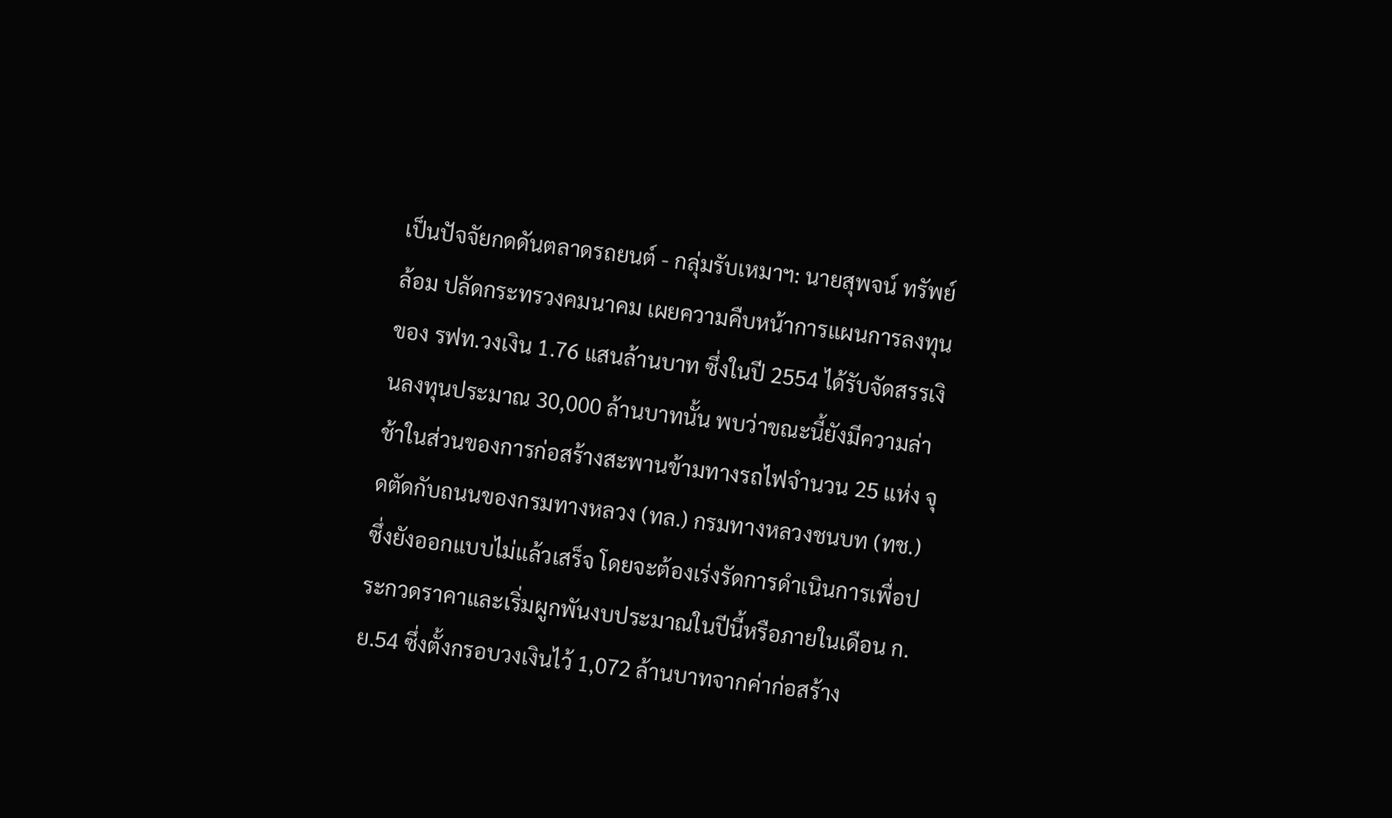เป็นปัจจัยกดดันตลาดรถยนต์ - กลุ่มรับเหมาฯ: นายสุพจน์ ทรัพย์ล้อม ปลัดกระทรวงคมนาคม เผยความคืบหน้าการแผนการลงทุนของ รฟท.วงเงิน 1.76 แสนล้านบาท ซึ่งในปี 2554 ได้รับจัดสรรเงินลงทุนประมาณ 30,000 ล้านบาทนั้น พบว่าขณะนี้ยังมีความล่าช้าในส่วนของการก่อสร้างสะพานข้ามทางรถไฟจำนวน 25 แห่ง จุดตัดกับถนนของกรมทางหลวง (ทล.) กรมทางหลวงชนบท (ทช.) ซึ่งยังออกแบบไม่แล้วเสร็จ โดยจะต้องเร่งรัดการดำเนินการเพื่อประกวดราคาและเริ่มผูกพันงบประมาณในปีนี้หรือภายในเดือน ก.ย.54 ซึ่งตั้งกรอบวงเงินไว้ 1,072 ล้านบาทจากค่าก่อสร้าง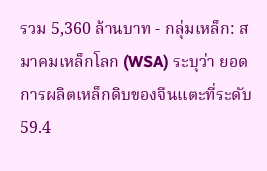รวม 5,360 ล้านบาท - กลุ่มเหล็ก: สมาคมเหล็กโลก (WSA) ระบุว่า ยอดการผลิตเหล็กดิบของจีนแตะที่ระดับ 59.4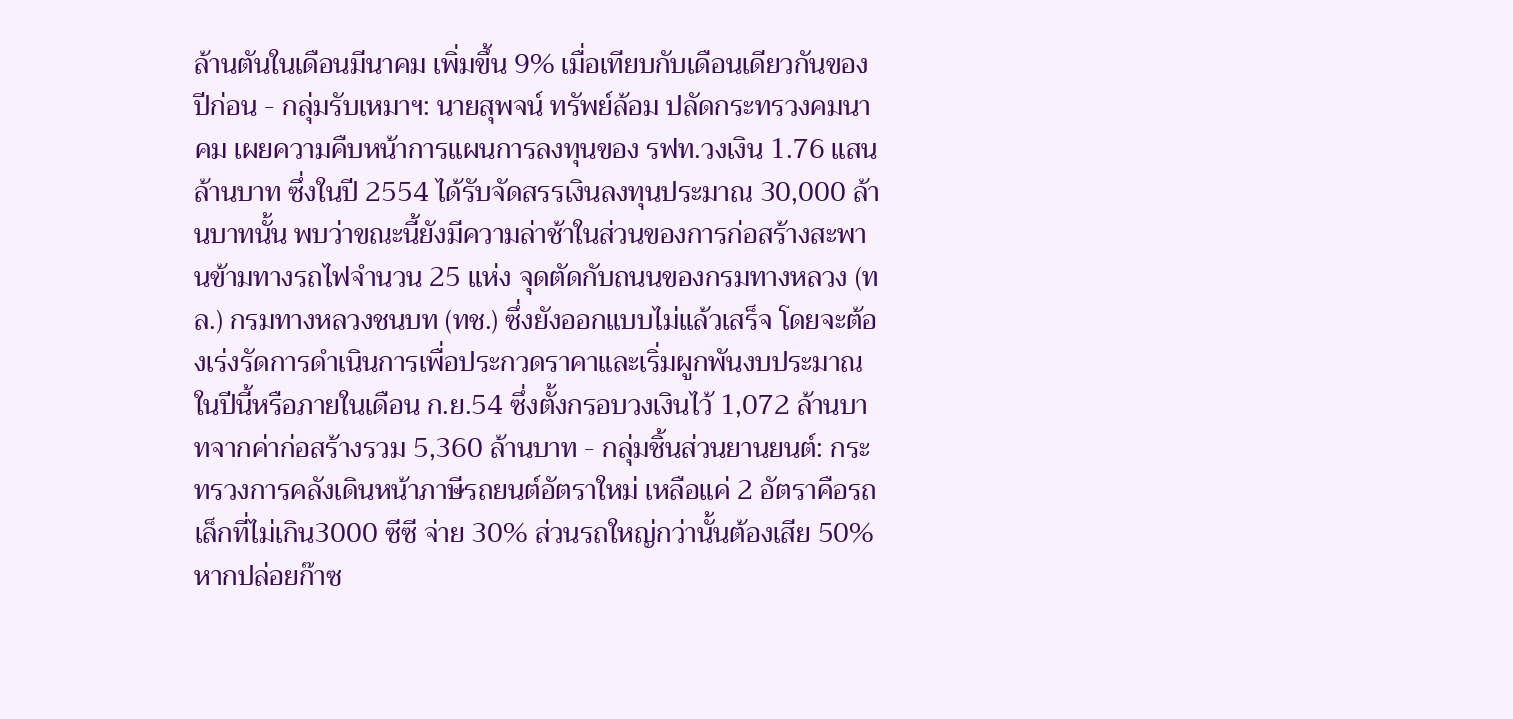ล้านตันในเดือนมีนาคม เพิ่มขึ้น 9% เมื่อเทียบกับเดือนเดียวกันของปีก่อน - กลุ่มรับเหมาฯ: นายสุพจน์ ทรัพย์ล้อม ปลัดกระทรวงคมนาคม เผยความคืบหน้าการแผนการลงทุนของ รฟท.วงเงิน 1.76 แสนล้านบาท ซึ่งในปี 2554 ได้รับจัดสรรเงินลงทุนประมาณ 30,000 ล้านบาทนั้น พบว่าขณะนี้ยังมีความล่าช้าในส่วนของการก่อสร้างสะพานข้ามทางรถไฟจำนวน 25 แห่ง จุดตัดกับถนนของกรมทางหลวง (ทล.) กรมทางหลวงชนบท (ทช.) ซึ่งยังออกแบบไม่แล้วเสร็จ โดยจะต้องเร่งรัดการดำเนินการเพื่อประกวดราคาและเริ่มผูกพันงบประมาณในปีนี้หรือภายในเดือน ก.ย.54 ซึ่งตั้งกรอบวงเงินไว้ 1,072 ล้านบาทจากค่าก่อสร้างรวม 5,360 ล้านบาท - กลุ่มชิ้นส่วนยานยนต์: กระทรวงการคลังเดินหน้าภาษีรถยนต์อัตราใหม่ เหลือแค่ 2 อัตราคือรถเล็กที่ไม่เกิน3000 ซีซี จ่าย 30% ส่วนรถใหญ่กว่านั้นต้องเสีย 50% หากปล่อยก๊าซ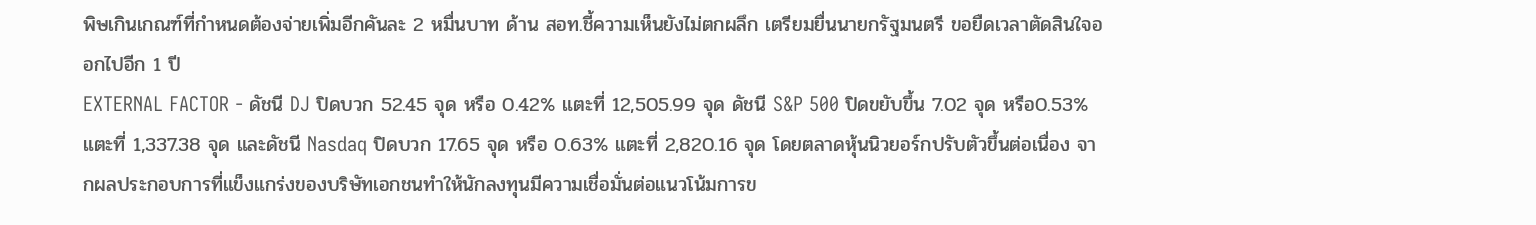พิษเกินเกณฑ์ที่กำหนดต้องจ่ายเพิ่มอีกคันละ 2 หมื่นบาท ด้าน สอท.ชี้ความเห็นยังไม่ตกผลึก เตรียมยื่นนายกรัฐมนตรี ขอยืดเวลาตัดสินใจออกไปอีก 1 ปี
EXTERNAL FACTOR - ดัชนี DJ ปิดบวก 52.45 จุด หรือ 0.42% แตะที่ 12,505.99 จุด ดัชนี S&P 500 ปิดขยับขึ้น 7.02 จุด หรือ0.53% แตะที่ 1,337.38 จุด และดัชนี Nasdaq ปิดบวก 17.65 จุด หรือ 0.63% แตะที่ 2,820.16 จุด โดยตลาดหุ้นนิวยอร์กปรับตัวขึ้นต่อเนื่อง จากผลประกอบการที่แข็งแกร่งของบริษัทเอกชนทำให้นักลงทุนมีความเชื่อมั่นต่อแนวโน้มการข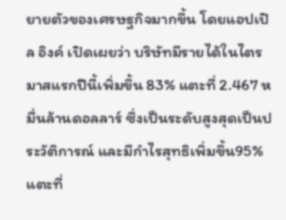ยายตัวของเศรษฐกิจมากขึ้น โดยแอปเปิล อิงค์ เปิดเผยว่า บริษัทมีรายได้ในไตรมาสแรกปีนี้เพิ่มขึ้น 83% แตะที่ 2.467 หมื่นล้านดอลลาร์ ซึ่งเป็นระดับสูงสุดเป็นประวัติการณ์ และมีกำไรสุทธิเพิ่มขึ้น95% แตะที่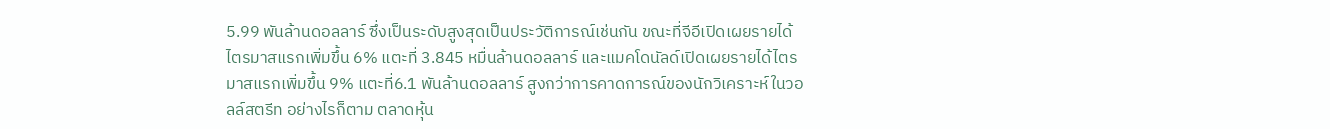5.99 พันล้านดอลลาร์ ซึ่งเป็นระดับสูงสุดเป็นประวัติการณ์เช่นกัน ขณะที่จีอีเปิดเผยรายได้ไตรมาสแรกเพิ่มขึ้น 6% แตะที่ 3.845 หมื่นล้านดอลลาร์ และแมคโดนัลด์เปิดเผยรายได้ไตรมาสแรกเพิ่มขึ้น 9% แตะที่6.1 พันล้านดอลลาร์ สูงกว่าการคาดการณ์ของนักวิเคราะห์ในวอลล์สตรีท อย่างไรก็ตาม ตลาดหุ้น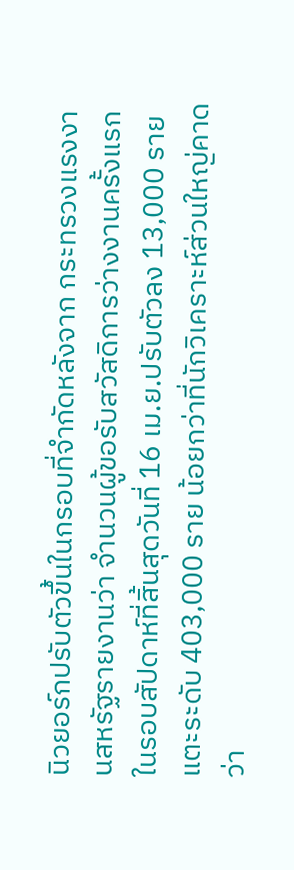นิวยอร์กปรับตัวขึ้นในกรอบที่จำกัดหลังจาก กระทรวงแรงงานสหรัฐรายงานว่า จำนวนผู้ขอรับสวัสดิการว่างงานครั้งแรกในรอบสัปดาห์ที่สิ้นสุดวันที่ 16 เม.ย.ปรับตัวลง 13,000 ราย แตะระดับ 403,000 ราย น้อยกว่าที่นักวิเคราะห์ส่วนใหญ่คาดว่า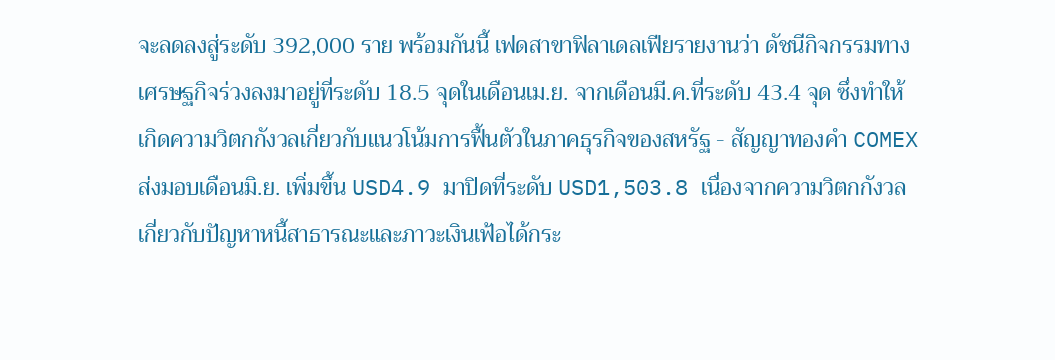จะลดลงสู่ระดับ 392,000 ราย พร้อมกันนี้ เฟดสาขาฟิลาเดลเฟียรายงานว่า ดัชนีกิจกรรมทางเศรษฐกิจร่วงลงมาอยู่ที่ระดับ 18.5 จุดในเดือนเม.ย. จากเดือนมี.ค.ที่ระดับ 43.4 จุด ซึ่งทำให้เกิดความวิตกกังวลเกี่ยวกับแนวโน้มการฟื้นตัวในภาคธุรกิจของสหรัฐ - สัญญาทองคำ COMEX ส่งมอบเดือนมิ.ย. เพิ่มขึ้น USD4.9 มาปิดที่ระดับ USD1,503.8 เนื่องจากความวิตกกังวลเกี่ยวกับปัญหาหนี้สาธารณะและภาวะเงินเฟ้อได้กระ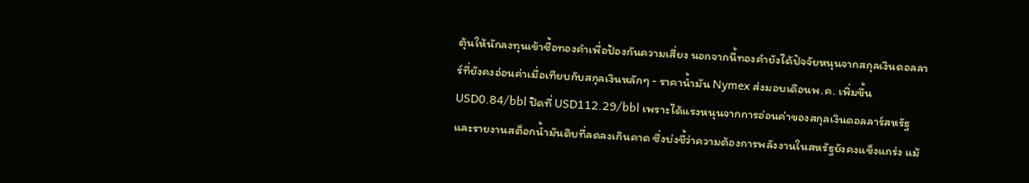ตุ้นให้นักลงทุนเข้าซื้อทองคำเพื่อป้องกันความเสี่ยง นอกจากนี้ทองคำยังได้ปัจจัยหนุนจากสกุลเงินดอลลาร์ที่ยังคงอ่อนค่าเมื่อเทียบกับสกุลเงินหลักๆ - ราคาน้ำมัน Nymex ส่งมอบเดือนพ.ค. เพิ่มขึ้น USD0.84/bbl ปิดที่ USD112.29/bbl เพราะได้แรงหนุนจากการอ่อนค่าของสกุลเงินดอลลาร์สหรัฐ และรายงานสต็อกน้ำมันดิบที่ลดลงเกินคาด ซึ่งบ่งชี้ว่าความต้องการพลังงานในสหรัฐยังคงแข็งแกร่ง แม้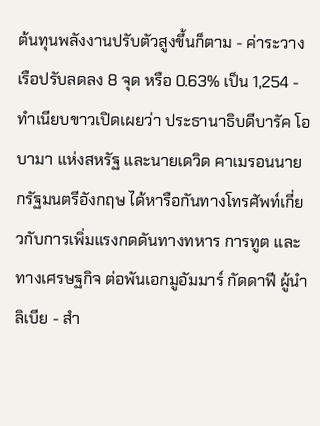ต้นทุนพลังงานปรับตัวสูงขึ้นก็ตาม - ค่าระวางเรือปรับลดลง 8 จุด หรือ 0.63% เป็น 1,254 - ทำเนียบขาวเปิดเผยว่า ประธานาธิบดีบารัค โอบามา แห่งสหรัฐ และนายเดวิด คาเมรอนนายกรัฐมนตรีอังกฤษ ได้หารือกันทางโทรศัพท์เกี่ยวกับการเพิ่มแรงกดดันทางทหาร การทูต และทางเศรษฐกิจ ต่อพันเอกมูอัมมาร์ กัดดาฟี ผู้นำลิเบีย - สำ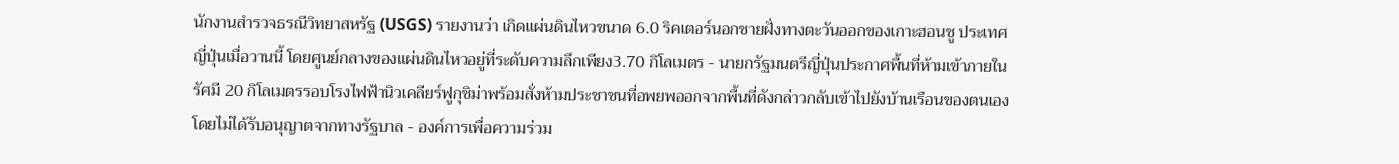นักงานสำรวจธรณีวิทยาสหรัฐ (USGS) รายงานว่า เกิดแผ่นดินไหวขนาด 6.0 ริคเตอร์นอกชายฝั่งทางตะวันออกของเกาะฮอนชู ประเทศญี่ปุ่นเมื่อวานนี้ โดยศูนย์กลางของแผ่นดินไหวอยู่ที่ระดับความลึกเพียง3.70 กิโลเมตร - นายกรัฐมนตรีญี่ปุ่นประกาศพื้นที่ห้ามเข้าภายในรัศมี 20 กิโลเมตรรอบโรงไฟฟ้านิวเคลียร์ฟูกุชิม่าพร้อมสั่งห้ามประชาชนที่อพยพออกจากพื้นที่ดังกล่าวกลับเข้าไปยังบ้านเรือนของตนเองโดยไม่ได้รับอนุญาตจากทางรัฐบาล - องค์การเพื่อความร่วม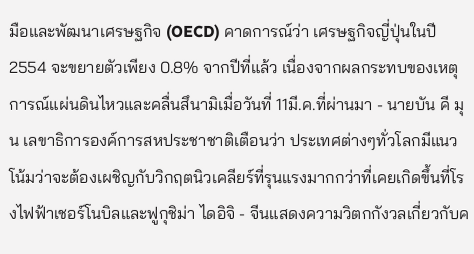มือและพัฒนาเศรษฐกิจ (OECD) คาดการณ์ว่า เศรษฐกิจญี่ปุ่นในปี 2554 จะขยายตัวเพียง 0.8% จากปีที่แล้ว เนื่องจากผลกระทบของเหตุการณ์แผ่นดินไหวและคลื่นสึนามิเมื่อวันที่ 11มี.ค.ที่ผ่านมา - นายบัน คี มุน เลขาธิการองค์การสหประชาชาติเตือนว่า ประเทศต่างๆทั่วโลกมีแนวโน้มว่าจะต้องเผชิญกับวิกฤตนิวเคลียร์ที่รุนแรงมากกว่าที่เคยเกิดขึ้นที่โรงไฟฟ้าเชอร์โนบิลและฟูกุชิม่า ไดอิจิ - จีนแสดงความวิตกกังวลเกี่ยวกับค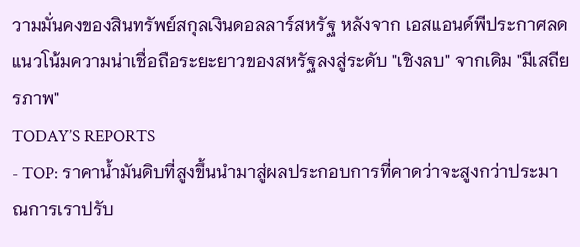วามมั่นคงของสินทรัพย์สกุลเงินดอลลาร์สหรัฐ หลังจาก เอสแอนด์พีประกาศลดแนวโน้มความน่าเชื่อถือระยะยาวของสหรัฐลงสู่ระดับ "เชิงลบ" จากเดิม "มีเสถียรภาพ"
TODAY’S REPORTS
- TOP: ราคาน้ำมันดิบที่สูงขึ้นนำมาสู่ผลประกอบการที่คาดว่าจะสูงกว่าประมาณการเราปรับ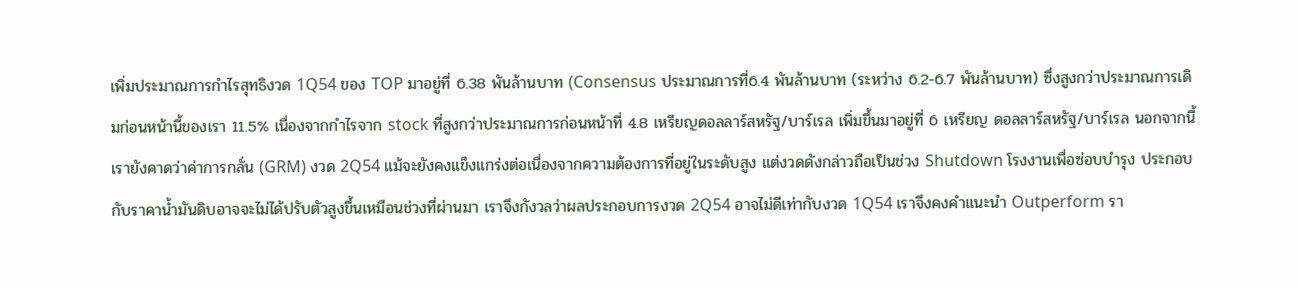เพิ่มประมาณการกำไรสุทธิงวด 1Q54 ของ TOP มาอยู่ที่ 6.38 พันล้านบาท (Consensus ประมาณการที่6.4 พันล้านบาท (ระหว่าง 6.2-6.7 พันล้านบาท) ซึ่งสูงกว่าประมาณการเดิมก่อนหน้านี้ของเรา 11.5% เนื่องจากกำไรจาก stock ที่สูงกว่าประมาณการก่อนหน้าที่ 4.8 เหรียญดอลลาร์สหรัฐ/บาร์เรล เพิ่มขึ้นมาอยู่ที่ 6 เหรียญ ดอลลาร์สหรัฐ/บาร์เรล นอกจากนี้เรายังคาดว่าค่าการกลั่น (GRM) งวด 2Q54 แม้จะยังคงแข็งแกร่งต่อเนื่องจากความต้องการที่อยู่ในระดับสูง แต่งวดดังกล่าวถือเป็นช่วง Shutdown โรงงานเพื่อซ่อบบำรุง ประกอบกับราคาน้ำมันดิบอาจจะไม่ได้ปรับตัวสูงขึ้นเหมือนช่วงที่ผ่านมา เราจึงกังวลว่าผลประกอบการงวด 2Q54 อาจไม่ดีเท่ากับงวด 1Q54 เราจึงคงคำแนะนำ Outperform รา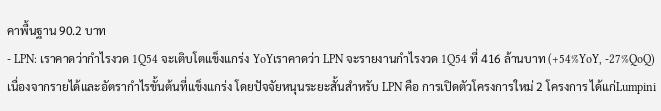คาพื้นฐาน 90.2 บาท
- LPN: เราคาดว่ากำไรงวด 1Q54 จะเติบโตแข็งแกร่ง YoYเราคาดว่า LPN จะรายงานกำไรงวด 1Q54 ที่ 416 ล้านบาท (+54%YoY, -27%QoQ) เนื่องจากรายได้และอัตรากำไรขั้นต้นที่แข็งแกร่ง โดยปัจจัยหนุนระยะสั้นสำหรับ LPN คือ การเปิดตัวโครงการใหม่ 2 โครงการ ได้แก่Lumpini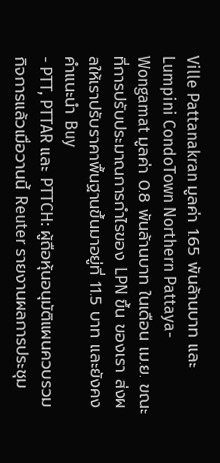Ville Pattanakran มูลค่า 1.65 พันล้านบาท และ Lumpini CondoTown Northern Pattaya-Wongamat มูลค่า 0.8 พันล้านบาท ในเดือน เม.ย. ขณะที่การปรับประมาณการกำไรของ LPN ขึ้น ของเรา ส่งผลให้เราปรับราคาพื้นฐานขึ้นมาอยู่ที่ 11.5 บาท และยังคงคำแนะนำ Buy
- PTT, PTTAR และ PTTCH: ผู้ถือหุ้นอนุมัติแผนควบรวมกิจการแล้วเมื่อวานนี้ Reuter รายงานผลการประชุม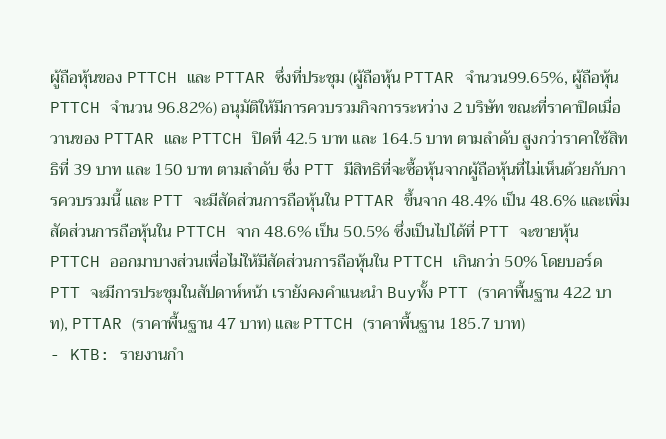ผู้ถือหุ้นของ PTTCH และ PTTAR ซึ่งที่ประชุม (ผู้ถือหุ้น PTTAR จำนวน99.65%, ผู้ถือหุ้น PTTCH จำนวน 96.82%) อนุมัติให้มีการควบรวมกิจการระหว่าง 2 บริษัท ขณะที่ราคาปิดเมื่อวานของ PTTAR และ PTTCH ปิดที่ 42.5 บาท และ 164.5 บาท ตามลำดับ สูงกว่าราคาใช้สิทธิที่ 39 บาท และ 150 บาท ตามลำดับ ซึ่ง PTT มีสิทธิที่จะซื้อหุ้นจากผู้ถือหุ้นที่ไม่เห็นด้วยกับการควบรวมนี้ และ PTT จะมีสัดส่วนการถือหุ้นใน PTTAR ขึ้นจาก 48.4% เป็น 48.6% และเพิ่มสัดส่วนการถือหุ้นใน PTTCH จาก 48.6% เป็น 50.5% ซึ่งเป็นไปได้ที่ PTT จะขายหุ้น PTTCH ออกมาบางส่วนเพื่อไม่ให้มีสัดส่วนการถือหุ้นใน PTTCH เกินกว่า 50% โดยบอร์ด PTT จะมีการประชุมในสัปดาห์หน้า เรายังคงคำแนะนำ Buyทั้ง PTT (ราคาพื้นฐาน 422 บาท), PTTAR (ราคาพื้นฐาน 47 บาท) และ PTTCH (ราคาพื้นฐาน 185.7 บาท)
- KTB: รายงานกำ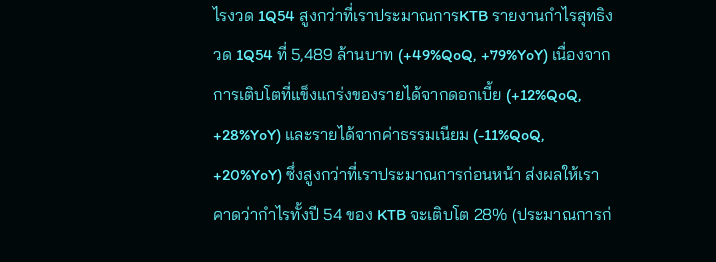ไรงวด 1Q54 สูงกว่าที่เราประมาณการKTB รายงานกำไรสุทธิงวด 1Q54 ที่ 5,489 ล้านบาท (+49%QoQ, +79%YoY) เนื่องจากการเติบโตที่แข็งแกร่งของรายได้จากดอกเบี้ย (+12%QoQ, +28%YoY) และรายได้จากค่าธรรมเนียม (-11%QoQ, +20%YoY) ซึ่งสูงกว่าที่เราประมาณการก่อนหน้า ส่งผลให้เราคาดว่ากำไรทั้งปี 54 ของ KTB จะเติบโต 28% (ประมาณการก่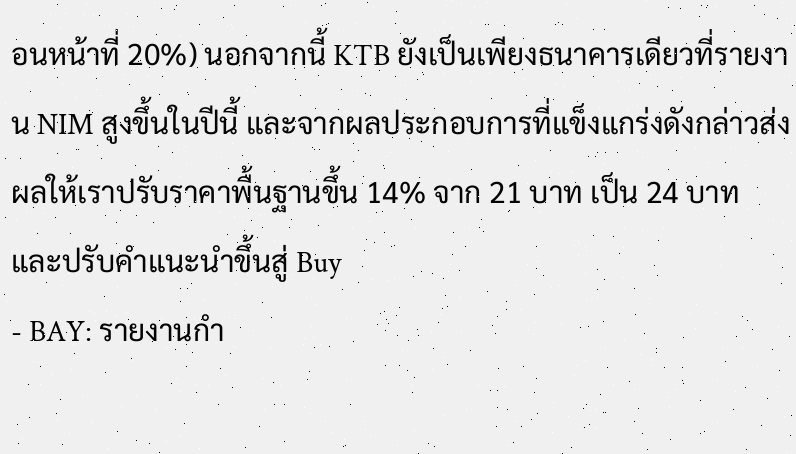อนหน้าที่ 20%) นอกจากนี้ KTB ยังเป็นเพียงธนาคารเดียวที่รายงาน NIM สูงขึ้นในปีนี้ และจากผลประกอบการที่แข็งแกร่งดังกล่าวส่งผลให้เราปรับราคาพื้นฐานขึ้น 14% จาก 21 บาท เป็น 24 บาท และปรับคำแนะนำขึ้นสู่ Buy
- BAY: รายงานกำ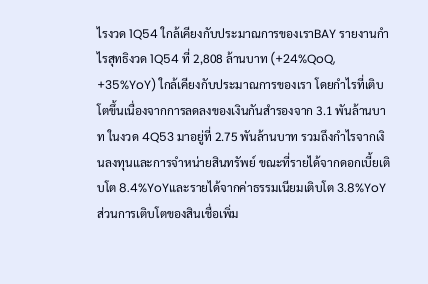ไรงวด 1Q54 ใกล้เคียงกับประมาณการของเราBAY รายงานกำไรสุทธิงวด 1Q54 ที่ 2,808 ล้านบาท (+24%QoQ, +35%YoY) ใกล้เคียงกับประมาณการของเรา โดยกำไรที่เติบโตขึ้นเนื่องจากการลดลงของเงินกันสำรองจาก 3.1 พันล้านบาท ในงวด 4Q53 มาอยู่ที่ 2.75 พันล้านบาท รวมถึงกำไรจากเงินลงทุนและการจำหน่ายสินทรัพย์ ขณะที่รายได้จากดอกเบี้ยเติบโต 8.4%YoYและรายได้จากค่าธรรมเนียมเติบโต 3.8%YoY ส่วนการเติบโตของสินเชื่อเพิ่ม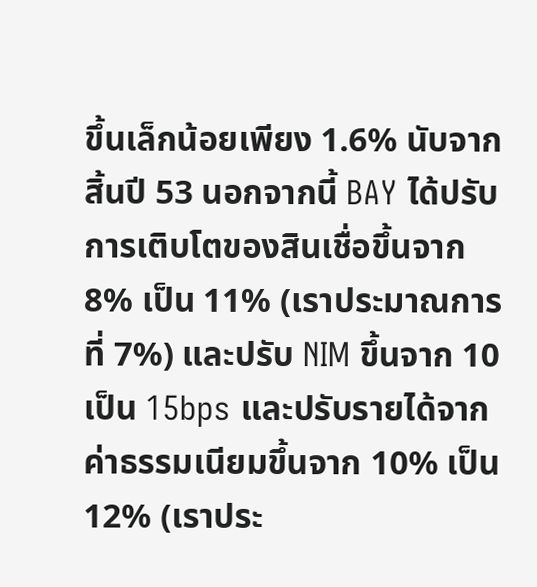ขึ้นเล็กน้อยเพียง 1.6% นับจากสิ้นปี 53 นอกจากนี้ BAY ได้ปรับการเติบโตของสินเชื่อขึ้นจาก 8% เป็น 11% (เราประมาณการที่ 7%) และปรับ NIM ขึ้นจาก 10 เป็น 15bps และปรับรายได้จากค่าธรรมเนียมขึ้นจาก 10% เป็น 12% (เราประ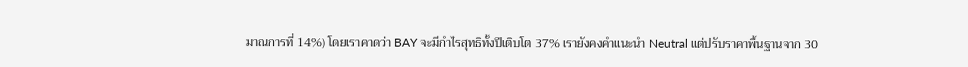มาณการที่ 14%) โดยเราคาดว่า BAY จะมีกำไรสุทธิทั้งปีเติบโต 37% เรายังคงคำแนะนำ Neutral แต่ปรับราคาพื้นฐานจาก 30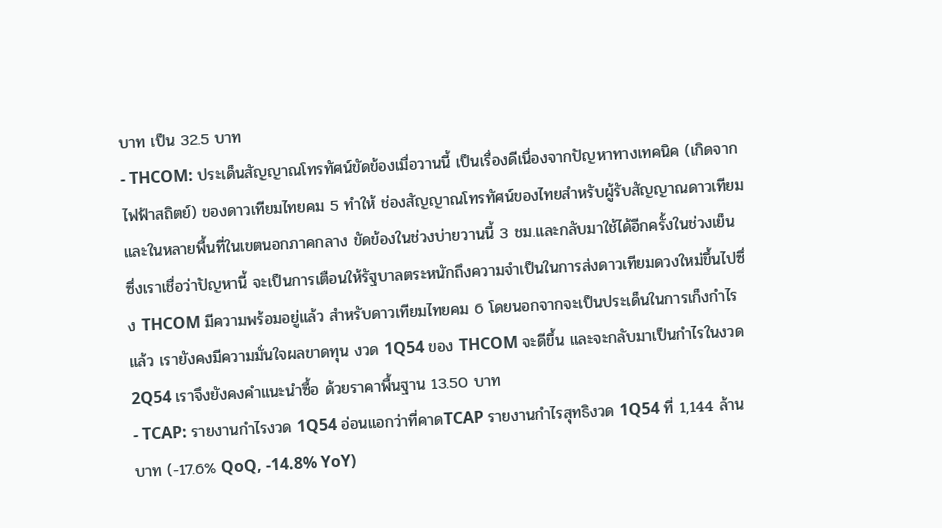บาท เป็น 32.5 บาท
- THCOM: ประเด็นสัญญาณโทรทัศน์ขัดข้องเมื่อวานนี้ เป็นเรื่องดีเนื่องจากปัญหาทางเทคนิค (เกิดจากไฟฟ้าสถิตย์) ของดาวเทียมไทยคม 5 ทำให้ ช่องสัญญาณโทรทัศน์ของไทยสำหรับผู้รับสัญญาณดาวเทียม และในหลายพื้นที่ในเขตนอกภาคกลาง ขัดข้องในช่วงบ่ายวานนี้ 3 ชม.และกลับมาใช้ได้อีกครั้งในช่วงเย็น ซึ่งเราเชื่อว่าปัญหานี้ จะเป็นการเตือนให้รัฐบาลตระหนักถึงความจำเป็นในการส่งดาวเทียมดวงใหม่ขึ้นไปซึ่ง THCOM มีความพร้อมอยู่แล้ว สำหรับดาวเทียมไทยคม 6 โดยนอกจากจะเป็นประเด็นในการเก็งกำไรแล้ว เรายังคงมีความมั่นใจผลขาดทุน งวด 1Q54 ของ THCOM จะดีขึ้น และจะกลับมาเป็นกำไรในงวด 2Q54 เราจึงยังคงคำแนะนำซื้อ ด้วยราคาพื้นฐาน 13.50 บาท
- TCAP: รายงานกำไรงวด 1Q54 อ่อนแอกว่าที่คาดTCAP รายงานกำไรสุทธิงวด 1Q54 ที่ 1,144 ล้านบาท (-17.6% QoQ, -14.8% YoY)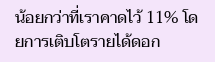น้อยกว่าที่เราคาดไว้ 11% โดยการเติบโตรายได้ดอก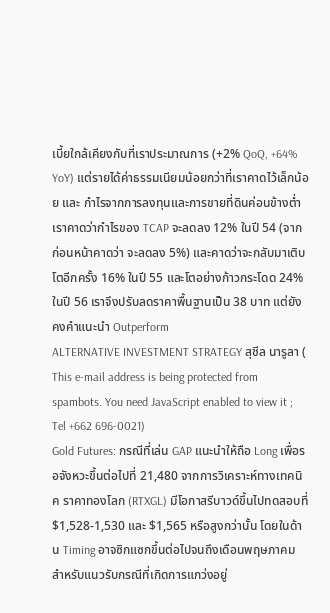เบี้ยใกล้เคียงกับที่เราประมาณการ (+2% QoQ, +64% YoY) แต่รายได้ค่าธรรมเนียมน้อยกว่าที่เราคาดไว้เล็กน้อย และ กำไรจากการลงทุนและการขายที่ดินค่อนข้างต่ำ เราคาดว่ากำไรของ TCAP จะลดลง 12% ในปี 54 (จากก่อนหน้าคาดว่า จะลดลง 5%) และคาดว่าจะกลับมาเติบโตอีกครั้ง 16% ในปี 55 และโตอย่างก้าวกระโดด 24% ในปี 56 เราจึงปรับลดราคาพื้นฐานเป็น 38 บาท แต่ยังคงคำแนะนำ Outperform
ALTERNATIVE INVESTMENT STRATEGY สุชีล นารูลา ( This e-mail address is being protected from spambots. You need JavaScript enabled to view it ; Tel +662 696-0021)
Gold Futures: กรณีที่เล่น GAP แนะนำให้ถือ Long เพื่อรอจังหวะขึ้นต่อไปที่ 21,480 จากการวิเคราะห์ทางเทคนิค ราคาทองโลก (RTXGL) มีโอกาสรีบาวด์ขึ้นไปทดสอบที่ $1,528-1,530 และ $1,565 หรือสูงกว่านั้น โดยในด้าน Timing อาจซิกแซกขึ้นต่อไปจนถึงเดือนพฤษภาคม สำหรับแนวรับกรณีที่เกิดการแกว่งอยู่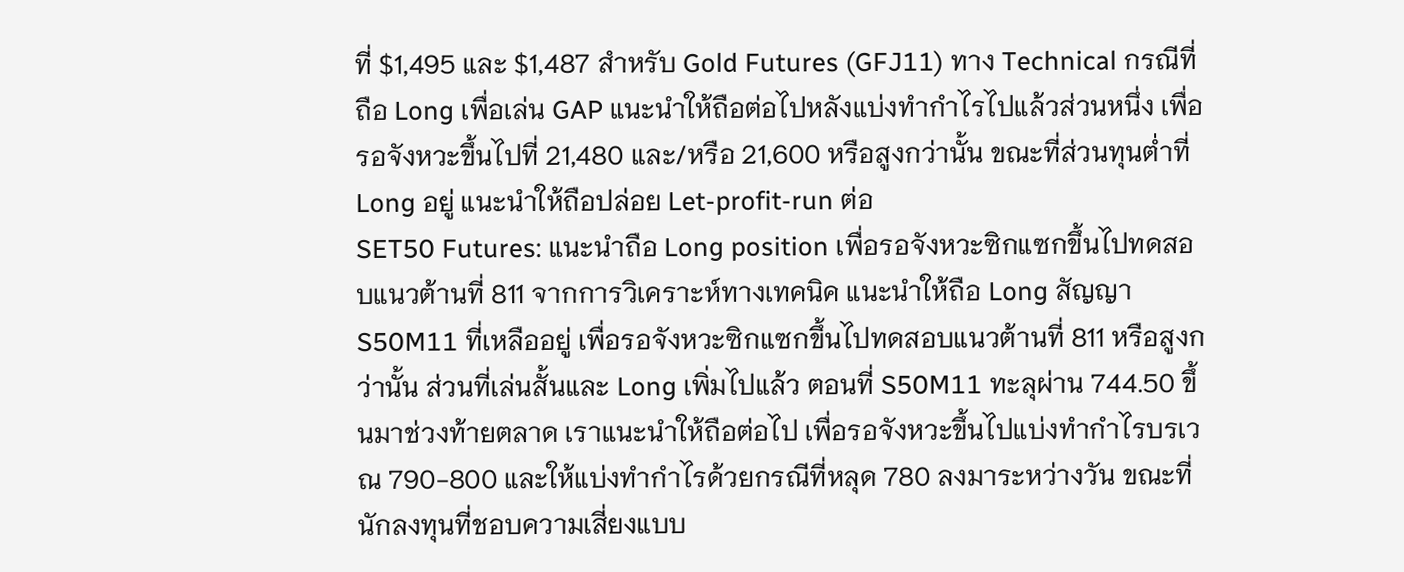ที่ $1,495 และ $1,487 สำหรับ Gold Futures (GFJ11) ทาง Technical กรณีที่ถือ Long เพื่อเล่น GAP แนะนำให้ถือต่อไปหลังแบ่งทำกำไรไปแล้วส่วนหนึ่ง เพื่อรอจังหวะขึ้นไปที่ 21,480 และ/หรือ 21,600 หรือสูงกว่านั้น ขณะที่ส่วนทุนต่ำที่ Long อยู่ แนะนำให้ถือปล่อย Let-profit-run ต่อ
SET50 Futures: แนะนำถือ Long position เพื่อรอจังหวะซิกแซกขึ้นไปทดสอบแนวต้านที่ 811 จากการวิเคราะห์ทางเทคนิค แนะนำให้ถือ Long สัญญา S50M11 ที่เหลืออยู่ เพื่อรอจังหวะซิกแซกขึ้นไปทดสอบแนวต้านที่ 811 หรือสูงกว่านั้น ส่วนที่เล่นสั้นและ Long เพิ่มไปแล้ว ตอนที่ S50M11 ทะลุผ่าน 744.50 ขึ้นมาช่วงท้ายตลาด เราแนะนำให้ถือต่อไป เพื่อรอจังหวะขึ้นไปแบ่งทำกำไรบรเวณ 790-800 และให้แบ่งทำกำไรด้วยกรณีที่หลุด 780 ลงมาระหว่างวัน ขณะที่นักลงทุนที่ชอบความเสี่ยงแบบ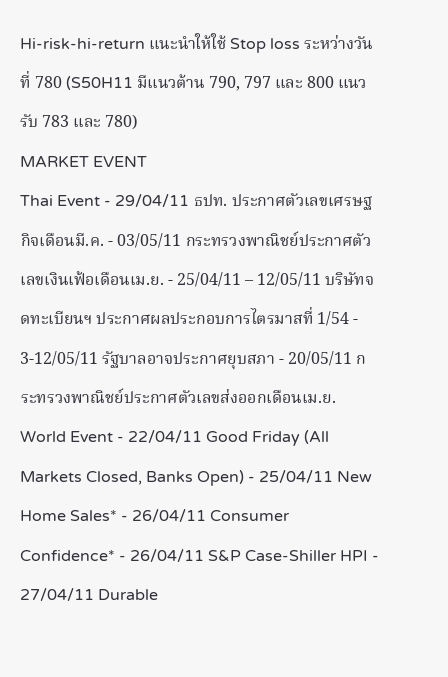Hi-risk-hi-return แนะนำให้ใช้ Stop loss ระหว่างวันที่ 780 (S50H11 มีแนวต้าน 790, 797 และ 800 แนวรับ 783 และ 780)
MARKET EVENT
Thai Event - 29/04/11 ธปท. ประกาศตัวเลขเศรษฐกิจเดือนมี.ค. - 03/05/11 กระทรวงพาณิชย์ประกาศตัวเลขเงินเฟ้อเดือนเม.ย. - 25/04/11 – 12/05/11 บริษัทจดทะเบียนฯ ประกาศผลประกอบการไตรมาสที่ 1/54 - 3-12/05/11 รัฐบาลอาจประกาศยุบสภา - 20/05/11 กระทรวงพาณิชย์ประกาศตัวเลขส่งออกเดือนเม.ย.
World Event - 22/04/11 Good Friday (All Markets Closed, Banks Open) - 25/04/11 New Home Sales* - 26/04/11 Consumer Confidence* - 26/04/11 S&P Case-Shiller HPI - 27/04/11 Durable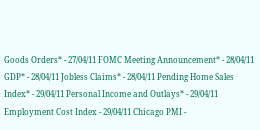Goods Orders* - 27/04/11 FOMC Meeting Announcement* - 28/04/11 GDP* - 28/04/11 Jobless Claims* - 28/04/11 Pending Home Sales Index* - 29/04/11 Personal Income and Outlays* - 29/04/11 Employment Cost Index - 29/04/11 Chicago PMI -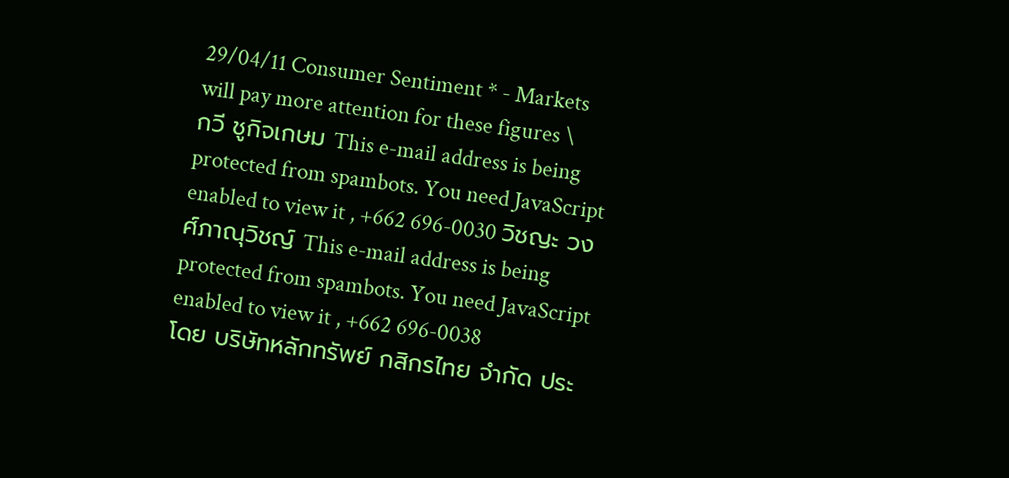29/04/11 Consumer Sentiment * - Markets will pay more attention for these figures \
กวี ชูกิจเกษม This e-mail address is being protected from spambots. You need JavaScript enabled to view it , +662 696-0030 วิชญะ วงศ์ภาณุวิชญ์ This e-mail address is being protected from spambots. You need JavaScript enabled to view it , +662 696-0038
โดย บริษัทหลักทรัพย์ กสิกรไทย จำกัด ประ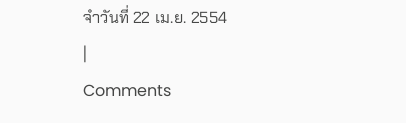จำวันที่ 22 เม.ย. 2554
|
Comments